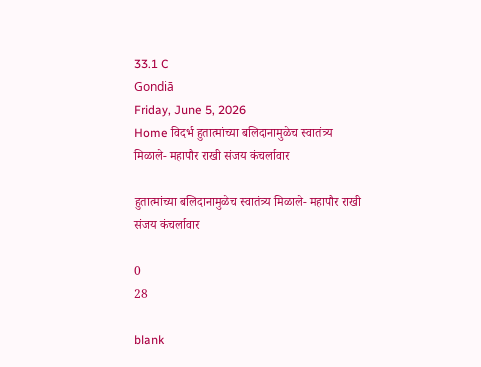33.1 C
Gondiā
Friday, June 5, 2026
Home विदर्भ हुतात्मांच्या बलिदानामुळेच स्वातंत्र्य मिळाले- महापौर राखी संजय कंचर्लावार

हुतात्मांच्या बलिदानामुळेच स्वातंत्र्य मिळाले- महापौर राखी संजय कंचर्लावार

0
28

blank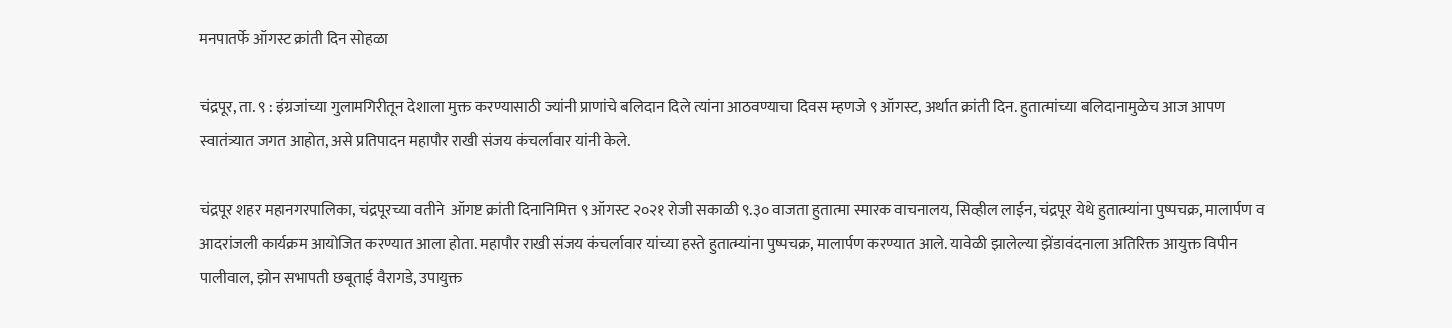मनपातर्फे ऑगस्ट क्रांती दिन सोहळा

चंद्रपूर, ता. ९ : इंग्रजांच्या गुलामगिरीतून देशाला मुक्त करण्यासाठी ज्यांनी प्राणांचे बलिदान दिले त्यांना आठवण्याचा दिवस म्हणजे ९ ऑगस्ट, अर्थात क्रांती दिन. हुतात्मांच्या बलिदानामुळेच आज आपण स्वातंत्र्यात जगत आहोत, असे प्रतिपादन महापौर राखी संजय कंचर्लावार यांनी केले.

चंद्रपूर शहर महानगरपालिका, चंद्रपूरच्या वतीने  ऑगष्ट क्रांती दिनानिमित्त ९ ऑगस्ट २०२१ रोजी सकाळी ९.३० वाजता हुतात्मा स्मारक वाचनालय, सिव्हील लाईन, चंद्रपूर येथे हुतात्म्यांना पुष्पचक्र, मालार्पण व आदरांजली कार्यक्रम आयोजित करण्यात आला होता. महापौर राखी संजय कंचर्लावार यांच्या हस्ते हुतात्म्यांना पुष्पचक्र, मालार्पण करण्यात आले. यावेळी झालेल्या झेंडावंदनाला अतिरिक्त आयुक्त विपीन पालीवाल, झोन सभापती छबूताई वैरागडे, उपायुक्त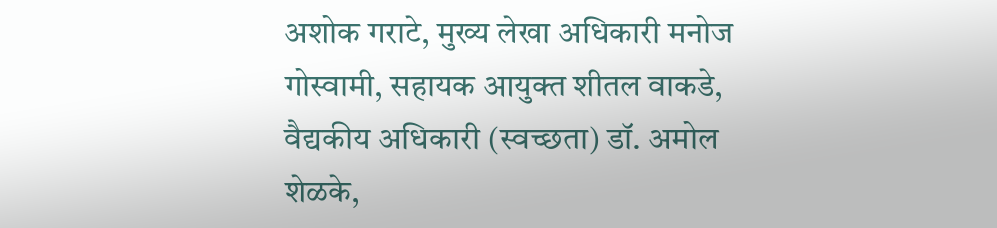अशोक गराटे, मुख्य लेखा अधिकारी मनोज गोस्वामी, सहायक आयुक्त शीतल वाकडे, वैद्यकीय अधिकारी (स्वच्छता) डॉ. अमोल शेळके,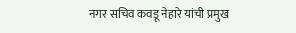नगर सचिव कवडू नेहारे यांची प्रमुख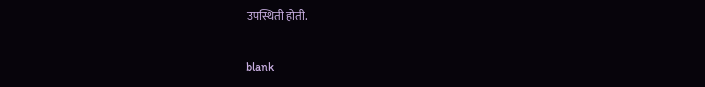उपस्थिती होती.

blank